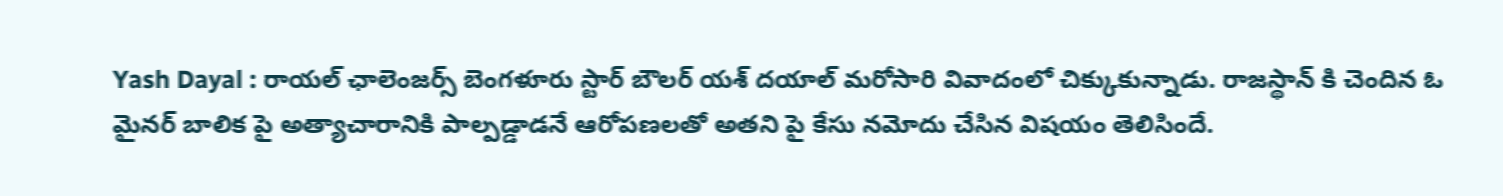Yash Dayal : రాయల్ ఛాలెంజర్స్ బెంగళూరు స్టార్ బౌలర్ యశ్ దయాల్ మరోసారి వివాదంలో చిక్కుకున్నాడు. రాజస్థాన్ కి చెందిన ఓ మైనర్ బాలిక పై అత్యాచారానికి పాల్పడ్డాడనే ఆరోపణలతో అతని పై కేసు నమోదు చేసిన విషయం తెలిసిందే.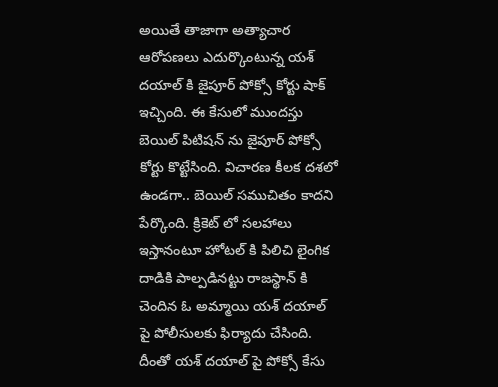అయితే తాజాగా అత్యాచార ఆరోపణలు ఎదుర్కొంటున్న యశ్ దయాల్ కి జైపూర్ పోక్సో కోర్టు షాక్ ఇచ్చింది. ఈ కేసులో ముందస్తు బెయిల్ పిటిషన్ ను జైపూర్ పోక్సో కోర్టు కొట్టేసింది. విచారణ కీలక దశలో ఉండగా.. బెయిల్ సముచితం కాదని పేర్కొంది. క్రికెట్ లో సలహాలు ఇస్తానంటూ హోటల్ కి పిలిచి లైంగిక దాడికి పాల్పడినట్టు రాజస్థాన్ కి చెందిన ఓ అమ్మాయి యశ్ దయాల్ పై పోలీసులకు ఫిర్యాదు చేసింది. దీంతో యశ్ దయాల్ పై పోక్సో కేసు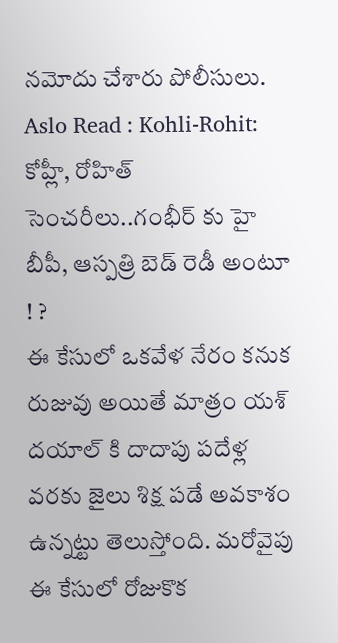నమోదు చేశారు పోలీసులు.
Aslo Read : Kohli-Rohit: కోహ్లీ, రోహిత్ సెంచరీలు..గంభీర్ కు హై బీపీ, ఆస్పత్రి బెడ్ రెడీ అంటూ ! ?
ఈ కేసులో ఒకవేళ నేరం కనుక రుజువు అయితే మాత్రం యశ్ దయాల్ కి దాదాపు పదేళ్ల వరకు జైలు శిక్ష పడే అవకాశం ఉన్నట్టు తెలుస్తోంది. మరోవైపు ఈ కేసులో రోజుకొక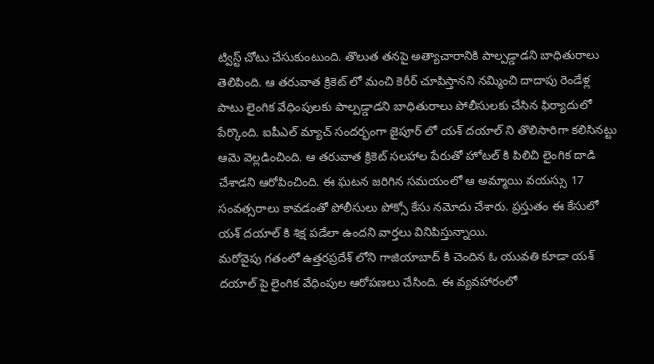ట్విస్ట్ చోటు చేసుకుంటుంది. తొలుత తనపై అత్యాచారానికి పాల్పడ్డాడని బాధితురాలు తెలిపింది. ఆ తరువాత క్రికెట్ లో మంచి కెరీర్ చూపిస్తానని నమ్మించి దాదాపు రెండేళ్ల పాటు లైంగిక వేధింపులకు పాల్పడ్డాడని బాధితురాలు పోలీసులకు చేసిన ఫిర్యాదులో పేర్కొంది. ఐపీఎల్ మ్యాచ్ సందర్భంగా జైపూర్ లో యశ్ దయాల్ ని తొలిసారిగా కలిసినట్టు ఆమె వెల్లడించింది. ఆ తరువాత క్రికెట్ సలహాల పేరుతో హోటల్ కి పిలిచి లైంగిక దాడి చేశాడని ఆరోపించింది. ఈ ఘటన జరిగిన సమయంలో ఆ అమ్మాయి వయస్సు 17 సంవత్సరాలు కావడంతో పోలీసులు పోక్సో కేసు నమోదు చేశారు. ప్రస్తుతం ఈ కేసులో యశ్ దయాల్ కి శిక్ష పడేలా ఉందని వార్తలు వినిపిస్తున్నాయి.
మరోవైపు గతంలో ఉత్తరప్రదేశ్ లోని గాజియాబాద్ కి చెందిన ఓ యువతి కూడా యశ్ దయాల్ పై లైంగిక వేధింపుల ఆరోపణలు చేసింది. ఈ వ్యవహారంలో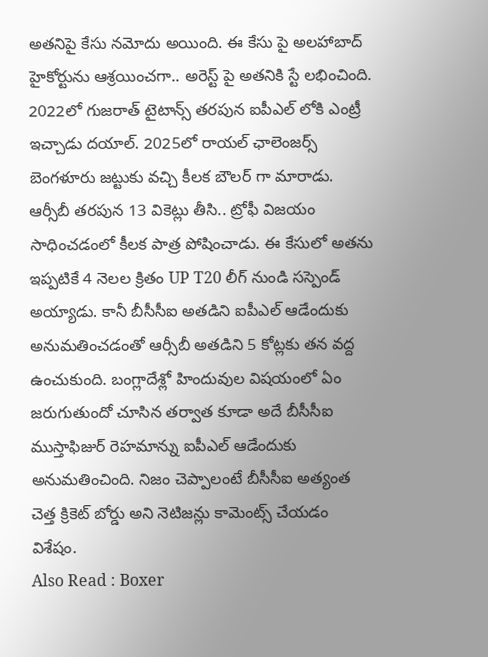అతనిపై కేసు నమోదు అయింది. ఈ కేసు పై అలహాబాద్ హైకోర్టును ఆశ్రయించగా.. అరెస్ట్ పై అతనికి స్టే లభించింది. 2022లో గుజరాత్ టైటాన్స్ తరపున ఐపీఎల్ లోకి ఎంట్రీ ఇచ్చాడు దయాల్. 2025లో రాయల్ ఛాలెంజర్స్ బెంగళూరు జట్టుకు వచ్చి కీలక బౌలర్ గా మారాడు. ఆర్సీబీ తరపున 13 వికెట్లు తీసి.. ట్రోఫీ విజయం సాధించడంలో కీలక పాత్ర పోషించాడు. ఈ కేసులో అతను ఇప్పటికే 4 నెలల క్రితం UP T20 లీగ్ నుండి సస్పెండ్ అయ్యాడు. కానీ బీసీసీఐ అతడిని ఐపీఎల్ ఆడేందుకు అనుమతించడంతో ఆర్సీబీ అతడిని 5 కోట్లకు తన వద్ద ఉంచుకుంది. బంగ్లాదేశ్లో హిందువుల విషయంలో ఏం జరుగుతుందో చూసిన తర్వాత కూడా అదే బీసీసీఐ ముస్తాఫిజుర్ రెహమాన్ను ఐపీఎల్ ఆడేందుకు అనుమతించింది. నిజం చెప్పాలంటే బీసీసీఐ అత్యంత చెత్త క్రికెట్ బోర్డు అని నెటిజన్లు కామెంట్స్ చేయడం విశేషం.
Also Read : Boxer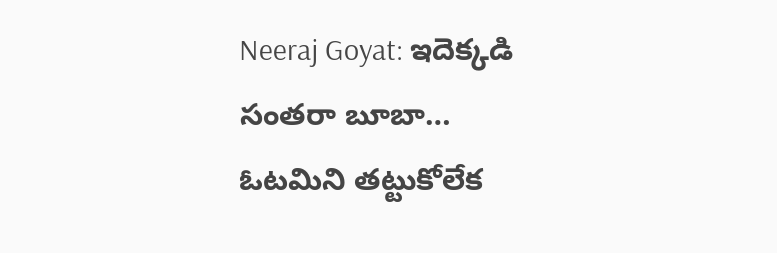Neeraj Goyat: ఇదెక్కడి సంతరా బూబా… ఓటమిని తట్టుకోలేక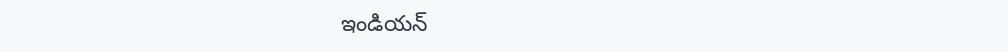ఇండియన్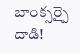బాంక్సర్పై దాడి!